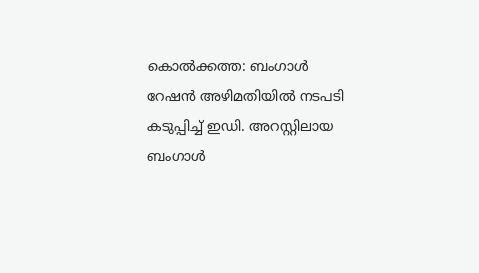കൊൽക്കത്ത: ബംഗാൾ റേഷൻ അഴിമതിയിൽ നടപടി കടുപ്പിച്ച് ഇഡി. അറസ്റ്റിലായ ബംഗാൾ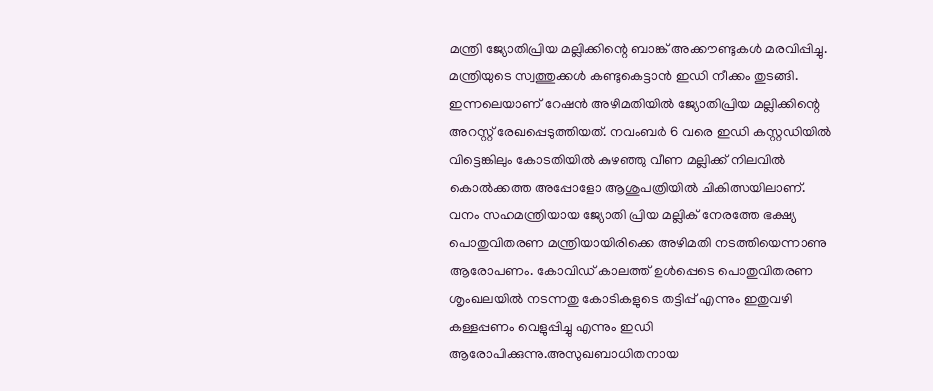മന്ത്രി ജ്യോതിപ്രിയ മല്ലിക്കിന്റെ ബാങ്ക് അക്കൗണ്ടുകൾ മരവിപ്പിച്ചു. മന്ത്രിയുടെ സ്വത്തുക്കൾ കണ്ടുകെട്ടാൻ ഇഡി നീക്കം തുടങ്ങി. ഇന്നലെയാണ് റേഷൻ അഴിമതിയിൽ ജ്യോതിപ്രിയ മല്ലിക്കിന്റെ അറസ്റ്റ് രേഖപ്പെടുത്തിയത്. നവംബർ 6 വരെ ഇഡി കസ്റ്റഡിയിൽ വിട്ടെങ്കിലും കോടതിയിൽ കുഴഞ്ഞു വീണ മല്ലിക്ക് നിലവിൽ കൊൽക്കത്ത അപ്പോളോ ആശുപത്രിയിൽ ചികിത്സയിലാണ്.
വനം സഹമന്ത്രിയായ ജ്യോതി പ്രിയ മല്ലിക് നേരത്തേ ഭക്ഷ്യ പൊതുവിതരണ മന്ത്രിയായിരിക്കെ അഴിമതി നടത്തിയെന്നാണു ആരോപണം. കോവിഡ് കാലത്ത് ഉൾപ്പെടെ പൊതുവിതരണ ശൃംഖലയിൽ നടന്നതു കോടികളുടെ തട്ടിപ്പ് എന്നും ഇതുവഴി കള്ളപ്പണം വെളുപ്പിച്ചു എന്നും ഇഡി ആരോപിക്കുന്നു.അസുഖബാധിതനായ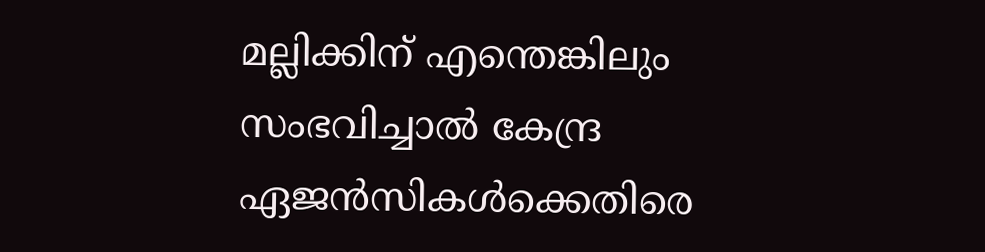മല്ലിക്കിന് എന്തെങ്കിലും സംഭവിച്ചാൽ കേന്ദ്ര ഏജൻസികൾക്കെതിരെ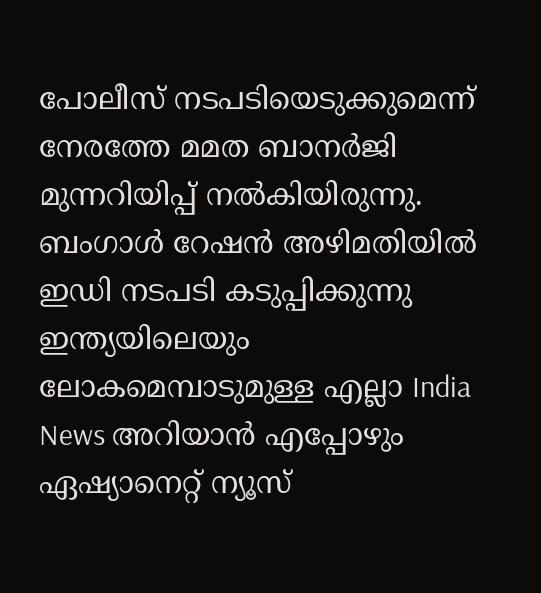പോലീസ് നടപടിയെടുക്കുമെന്ന് നേരത്തേ മമത ബാനർജി മുന്നറിയിപ്പ് നൽകിയിരുന്നു.
ബംഗാൾ റേഷൻ അഴിമതിയിൽ ഇഡി നടപടി കടുപ്പിക്കുന്നു
ഇന്ത്യയിലെയും ലോകമെമ്പാടുമുള്ള എല്ലാ India News അറിയാൻ എപ്പോഴും ഏഷ്യാനെറ്റ് ന്യൂസ്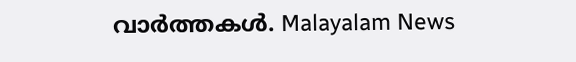വാർത്തകൾ. Malayalam News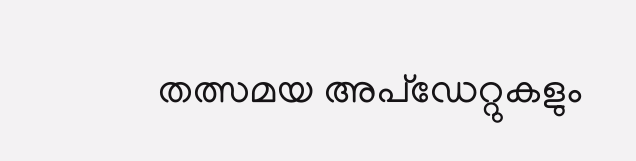തത്സമയ അപ്ഡേറ്റുകളും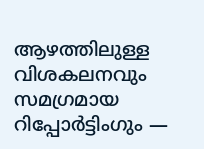ആഴത്തിലുള്ള വിശകലനവും സമഗ്രമായ റിപ്പോർട്ടിംഗും —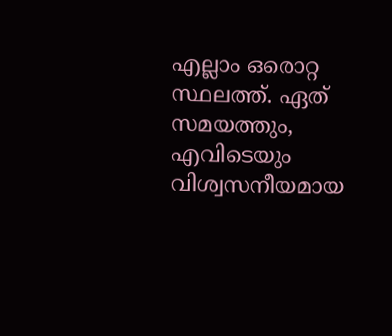എല്ലാം ഒരൊറ്റ സ്ഥലത്ത്. ഏത് സമയത്തും, എവിടെയും വിശ്വസനീയമായ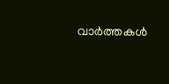വാർത്തകൾ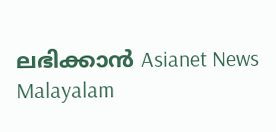ലഭിക്കാൻ Asianet News Malayalam